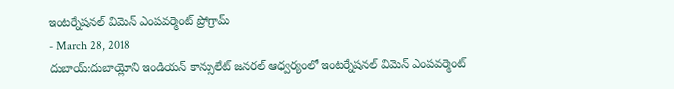ఇంటర్నేషనల్ విమెన్ ఎంపవర్మెంట్ ప్రోగ్రామ్
- March 28, 2018
దుబాయ్:దుబాయ్లోని ఇండియన్ కాన్సులేట్ జనరల్ ఆధ్వర్యంలో ఇంటర్నేషనల్ విమెన్ ఎంపవర్మెంట్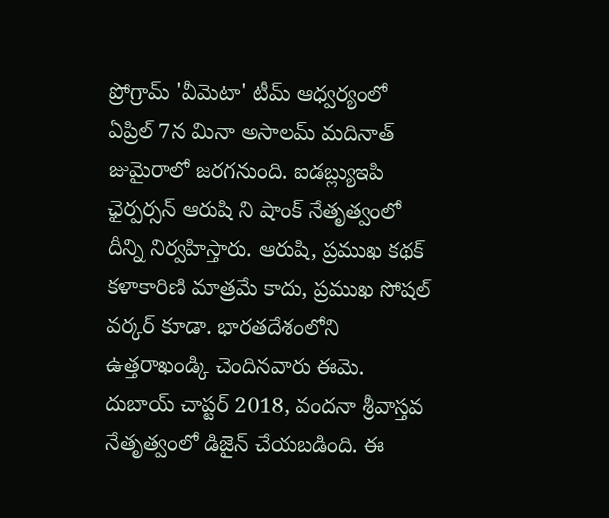ప్రోగ్రామ్ 'వీమెటా' టీమ్ ఆధ్వర్యంలో ఏప్రిల్ 7న మినా అసాలమ్ మదినాత్ జుమైరాలో జరగనుంది. ఐడబ్ల్యుఇపి ఛైర్పర్సన్ ఆరుషి ని షాంక్ నేతృత్వంలో దీన్ని నిర్వహిస్తారు. ఆరుషి, ప్రముఖ కథక్ కళాకారిణి మాత్రమే కాదు, ప్రముఖ సోషల్ వర్కర్ కూడా. భారతదేశంలోని ఉత్తరాఖండ్కి చెందినవారు ఈమె. దుబాయ్ చాప్టర్ 2018, వందనా శ్రీవాస్తవ నేతృత్వంలో డిజైన్ చేయబడింది. ఈ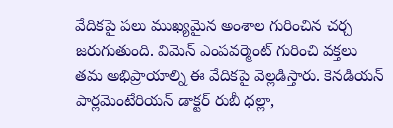వేదికపై పలు ముఖ్యమైన అంశాల గురించిన చర్చ జరుగుతుంది. విమెన్ ఎంపవర్మెంట్ గురించి వక్తలు తమ అభిప్రాయాల్ని ఈ వేదికపై వెల్లడిస్తారు. కెనడియన్ పార్లమెంటేరియన్ డాక్టర్ రుబీ ధల్లా,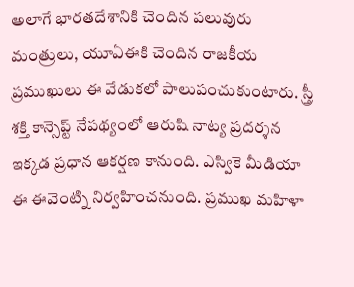అలాగే భారతదేశానికి చెందిన పలువురు మంత్రులు, యూఏఈకి చెందిన రాజకీయ ప్రముఖులు ఈ వేడుకలో పాలుపంచుకుంటారు. స్త్రీ శక్తి కాన్సెప్ట్ నేపథ్యంలో ఆరుషి నాట్య ప్రదర్శన ఇక్కడ ప్రధాన ఆకర్షణ కానుంది. ఎస్వికె మీడియా ఈ ఈవెంట్ని నిర్వహించనుంది. ప్రముఖ మహిళా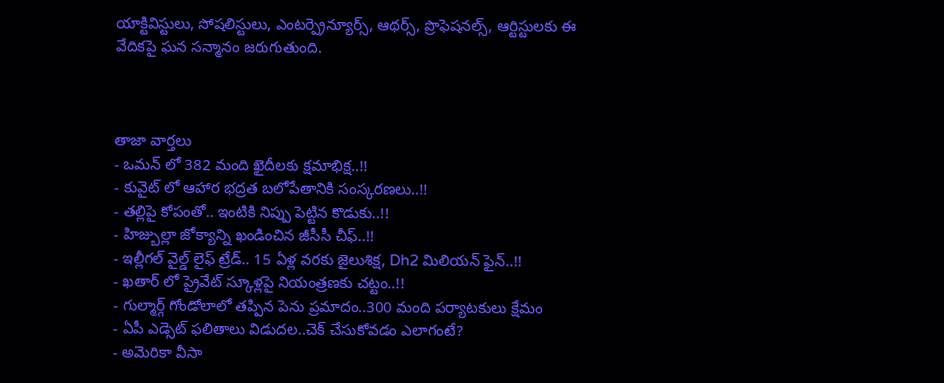యాక్టివిస్టులు, సోషలిస్టులు, ఎంటర్ప్రెన్యూర్స్, ఆథర్స్, ప్రొఫెషనల్స్, ఆర్టిస్టులకు ఈ వేదికపై ఘన సన్మానం జరుగుతుంది.



తాజా వార్తలు
- ఒమన్ లో 382 మంది ఖైదీలకు క్షమాభిక్ష..!!
- కువైట్ లో ఆహార భద్రత బలోపేతానికి సంస్కరణలు..!!
- తల్లిపై కోపంతో.. ఇంటికి నిప్పు పెట్టిన కొడుకు..!!
- హిజ్బుల్లా జోక్యాన్ని ఖండించిన జీసీసీ చీఫ్..!!
- ఇల్లీగల్ వైల్డ్ లైఫ్ ట్రేడ్.. 15 ఏళ్ల వరకు జైలుశిక్ష, Dh2 మిలియన్ ఫైన్..!!
- ఖతార్ లో ప్రైవేట్ స్కూళ్లపై నియంత్రణకు చట్టం..!!
- గుల్మార్గ్ గోండోలాలో తప్పిన పెను ప్రమాదం..300 మంది పర్యాటకులు క్షేమం
- ఏపీ ఎడ్సెట్ ఫలితాలు విడుదల..చెక్ చేసుకోవడం ఎలాగంటే?
- అమెరికా వీసా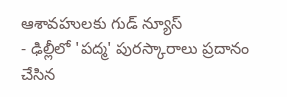ఆశావహులకు గుడ్ న్యూస్
- ఢిల్లీలో 'పద్మ' పురస్కారాలు ప్రదానం చేసిన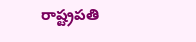రాష్ట్రపతి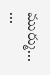ముర్ము... ...